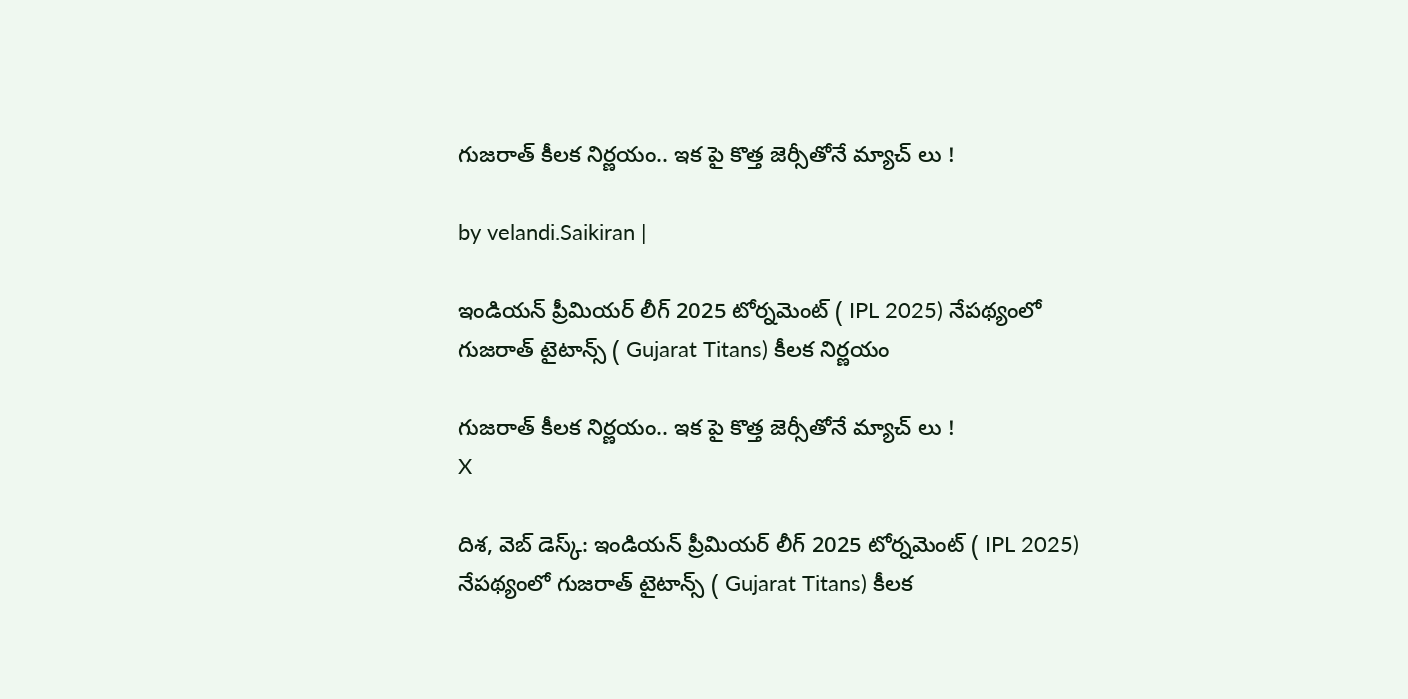గుజరాత్ కీలక నిర్ణయం.. ఇక పై కొత్త జెర్సీతోనే మ్యాచ్ లు !

by velandi.Saikiran |

ఇండియన్ ప్రీమియర్ లీగ్ 2025 టోర్నమెంట్ ( IPL 2025) నేపథ్యంలో గుజరాత్ టైటాన్స్ ( Gujarat Titans) కీలక నిర్ణయం

గుజరాత్ కీలక నిర్ణయం.. ఇక పై కొత్త జెర్సీతోనే మ్యాచ్ లు !
X

దిశ, వెబ్ డెస్క్: ఇండియన్ ప్రీమియర్ లీగ్ 2025 టోర్నమెంట్ ( IPL 2025) నేపథ్యంలో గుజరాత్ టైటాన్స్ ( Gujarat Titans) కీలక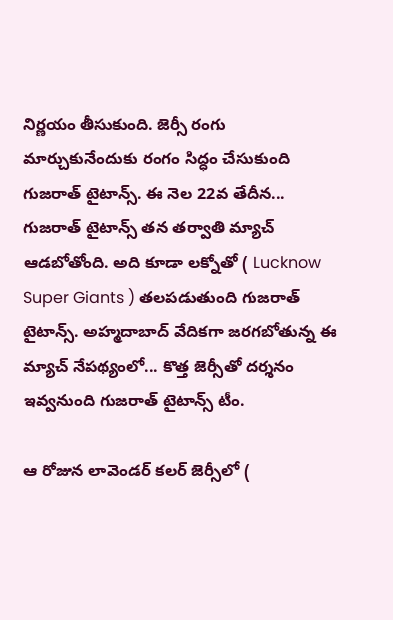నిర్ణయం తీసుకుంది. జెర్సీ రంగు మార్చుకునేందుకు రంగం సిద్ధం చేసుకుంది గుజరాత్ టైటాన్స్. ఈ నెల 22వ తేదీన... గుజరాత్ టైటాన్స్ తన తర్వాతి మ్యాచ్ ఆడబోతోంది. అది కూడా లక్నోతో ( Lucknow Super Giants ) తలపడుతుంది గుజరాత్ టైటాన్స్. అహ్మదాబాద్ వేదికగా జరగబోతున్న ఈ మ్యాచ్ నేపథ్యంలో... కొత్త జెర్సీతో దర్శనం ఇవ్వనుంది గుజరాత్ టైటాన్స్ టీం.

ఆ రోజున లావెండర్ కలర్ జెర్సీలో (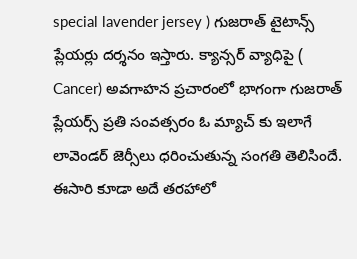special lavender jersey ) గుజరాత్ టైటాన్స్ ప్లేయర్లు దర్శనం ఇస్తారు. క్యాన్సర్ వ్యాధిపై ( Cancer) అవగాహన ప్రచారంలో భాగంగా గుజరాత్ ప్లేయర్స్ ప్రతి సంవత్సరం ఓ మ్యాచ్ కు ఇలాగే లావెండర్ జెర్సీలు ధరించుతున్న సంగతి తెలిసిందే. ఈసారి కూడా అదే తరహాలో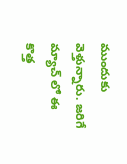ముందుకు వెళ్తున్నారు. జరిగే మ్యాచ్ లో ఈ కొత్త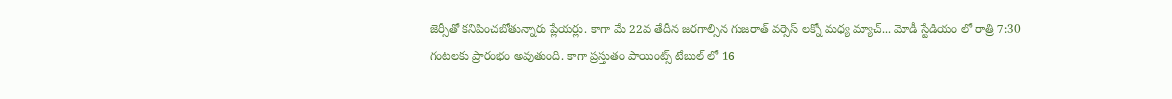జెర్సీతో కనిపించబోతున్నారు ప్లేయర్లు. కాగా మే 22వ తేదీన జరగాల్సిన గుజరాత్ వర్సెస్ లక్నో మధ్య మ్యాచ్... మోడీ స్టేడియం లో రాత్రి 7:30 గంటలకు ప్రారంభం అవుతుంది. కాగా ప్రస్తుతం పాయింట్స్ టేబుల్ లో 16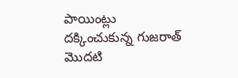పాయింట్లు దక్కించుకున్న గుజరాత్ మొదటి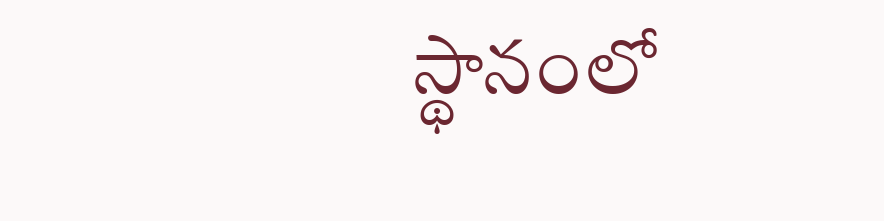స్థానంలో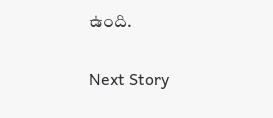ఉంది.

Next Story